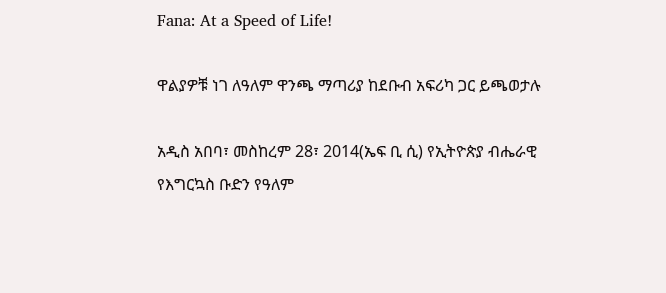Fana: At a Speed of Life!

ዋልያዎቹ ነገ ለዓለም ዋንጫ ማጣሪያ ከደቡብ አፍሪካ ጋር ይጫወታሉ

አዲስ አበባ፣ መስከረም 28፣ 2014(ኤፍ ቢ ሲ) የኢትዮጵያ ብሔራዊ የእግርኳስ ቡድን የዓለም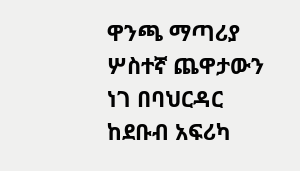ዋንጫ ማጣሪያ ሦስተኛ ጨዋታውን ነገ በባህርዳር ከደቡብ አፍሪካ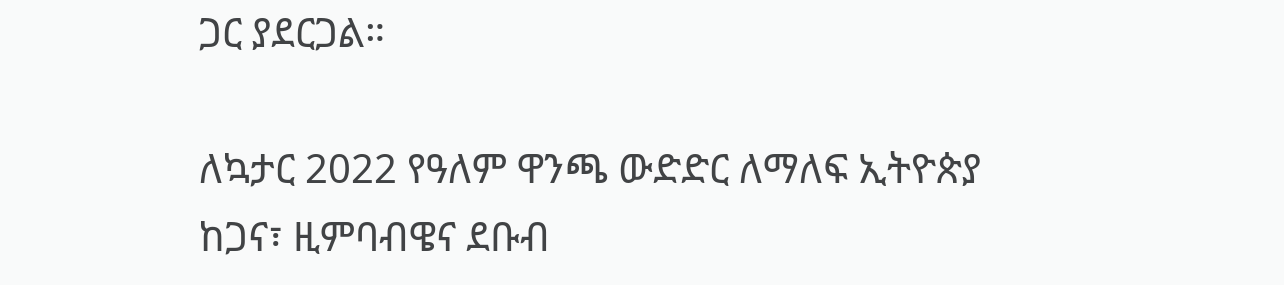ጋር ያደርጋል።

ለኳታር 2022 የዓለም ዋንጫ ውድድር ለማለፍ ኢትዮጵያ ከጋና፣ ዚምባብዌና ደቡብ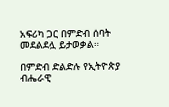አፍሪካ ጋር በምድብ ሰባት መደልደሏ ይታወቃል።

በምድብ ድልድሉ የኢትዮጵያ ብሔራዊ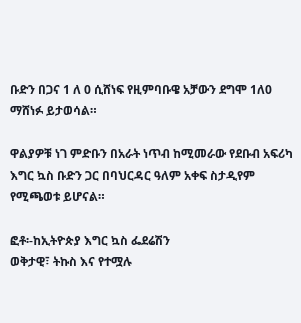ቡድን በጋና 1 ለ 0 ሲሸነፍ የዚምባቡዌ አቻውን ደግሞ 1ለ0 ማሸነፉ ይታወሳል።

ዋልያዎቹ ነገ ምድቡን በአራት ነጥብ ከሚመራው የደቡብ አፍሪካ እግር ኳስ ቡድን ጋር በባህርዳር ዓለም አቀፍ ስታዲየም የሚጫወቱ ይሆናል።

ፎቶ፡-ከኢትዮጵያ እግር ኳስ ፌደሬሽን
ወቅታዊ፣ ትኩስ እና የተሟሉ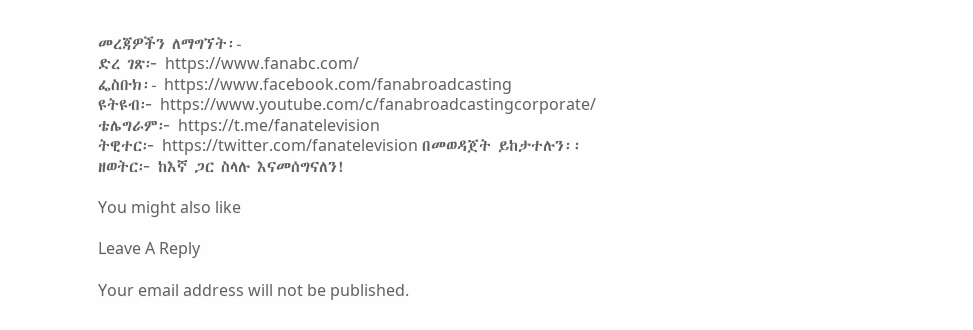መረጃዎችን ለማግኘት፡-
ድረ ገጽ፦ https://www.fanabc.com/
ፌስቡክ፡- https://www.facebook.com/fanabroadcasting
ዩትዩብ፦ https://www.youtube.com/c/fanabroadcastingcorporate/
ቴሌግራም፦ https://t.me/fanatelevision
ትዊተር፦ https://twitter.com/fanatelevision በመወዳጀት ይከታተሉን፡፡
ዘወትር፦ ከእኛ ጋር ስላሉ እናመሰግናለን!

You might also like

Leave A Reply

Your email address will not be published.